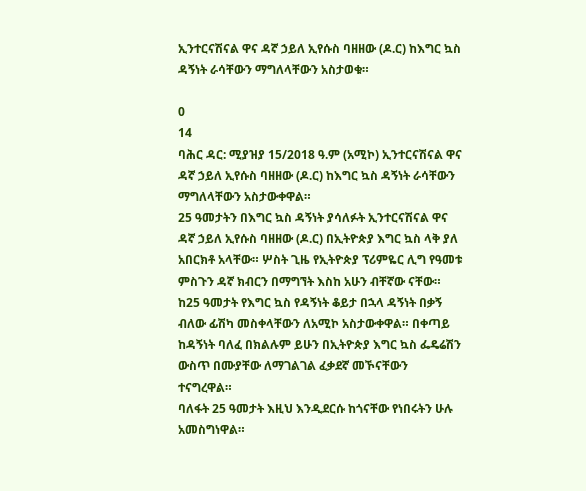ኢንተርናሽናል ዋና ዳኛ ኃይለ ኢየሱስ ባዘዘው (ዶ.ር) ከእግር ኳስ ዳኝነት ራሳቸውን ማግለላቸውን አስታወቁ።

0
14
ባሕር ዳር: ሚያዝያ 15/2018 ዓ.ም (አሚኮ) ኢንተርናሽናል ዋና ዳኛ ኃይለ ኢየሱስ ባዘዘው (ዶ.ር) ከእግር ኳስ ዳኝነት ራሳቸውን ማግለላቸውን አስታውቀዋል።
25 ዓመታትን በእግር ኳስ ዳኝነት ያሳለፉት ኢንተርናሽናል ዋና ዳኛ ኃይለ ኢየሱስ ባዘዘው (ዶ.ር) በኢትዮጵያ እግር ኳስ ላቅ ያለ አበርክቶ አላቸው። ሦስት ጊዜ የኢትዮጵያ ፕሪምዬር ሊግ የዓመቱ ምስጉን ዳኛ ክብርን በማግኘት እስከ አሁን ብቸኛው ናቸው።
ከ25 ዓመታት የእግር ኳስ የዳኝነት ቆይታ በኋላ ዳኝነት በቃኝ ብለው ፊሽካ መስቀላቸውን ለአሚኮ አስታውቀዋል። በቀጣይ ከዳኝነት ባለፈ በክልሉም ይሁን በኢትዮጵያ እግር ኳስ ፌዴሬሽን ውስጥ በሙያቸው ለማገልገል ፈቃደኛ መኾናቸውን ተናግረዋል።
ባለፋት 25 ዓመታት እዚህ እንዲደርሱ ከጎናቸው የነበሩትን ሁሉ አመስግነዋል።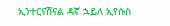ኢንተርናሽናል ዳኛ ኋይለ ኢየሱስ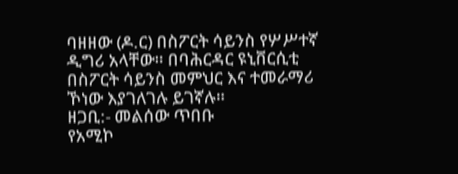ባዘዘው (ዶ.ር) በስፖርት ሳይንስ የሦሥተኛ ዲግሪ አላቸው። በባሕርዳር ዩኒቨርሲቲ በስፖርት ሳይንስ መምህር እና ተመራማሪ ኾነው እያገለገሉ ይገኛሉ።
ዘጋቢ:- መልሰው ጥበቡ
የአሚኮ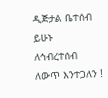ዲጅታል ቤተሰብ ይሁኑ
ለኅብረተሰብ ለውጥ እንተጋለን !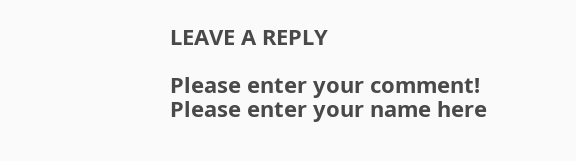LEAVE A REPLY

Please enter your comment!
Please enter your name here